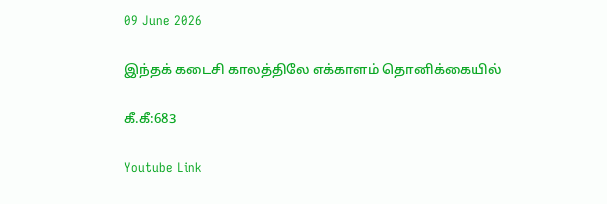09 June 2026

இந்தக் கடைசி காலத்திலே எக்காளம் தொனிக்கையில்

கீ.கீ:683

Youtube Link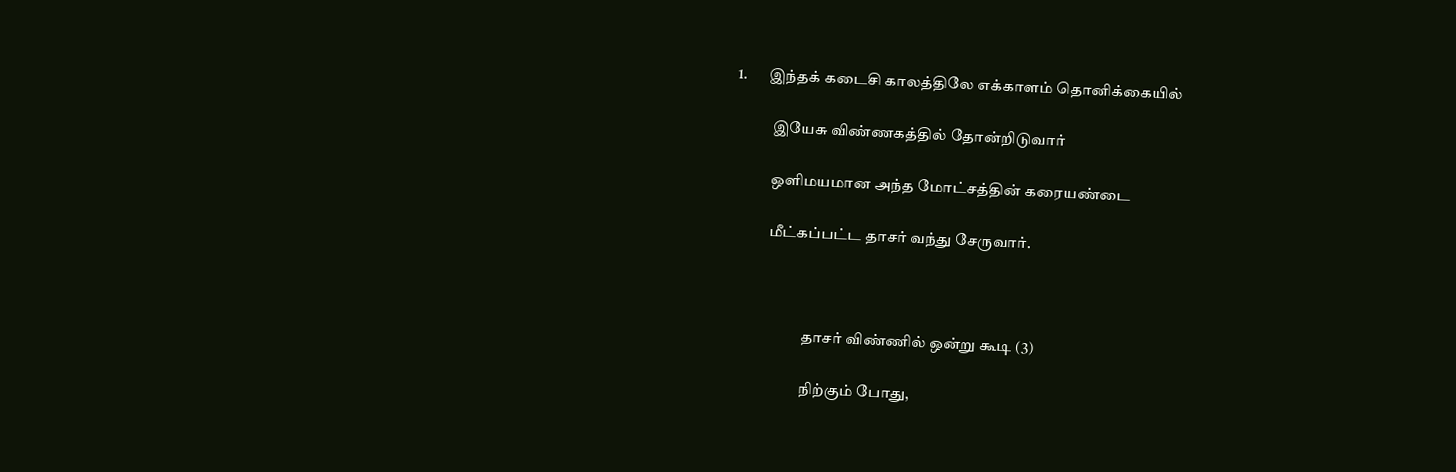1.       இந்தக் கடைசி காலத்திலே எக்காளம் தொனிக்கையில்

            இயேசு விண்ணகத்தில் தோன்றிடுவார்

            ஒளிமயமான அந்த மோட்சத்தின் கரையண்டை

            மீட்கப்பட்ட தாசர் வந்து சேருவார்.



                        தாசர் விண்ணில் ஒன்று கூடி (3)

                        நிற்கும் போது,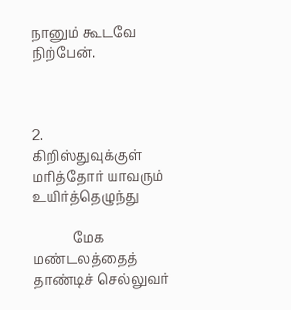நானும் கூடவே நிற்பேன்.



2.         கிறிஸ்துவுக்குள் மரித்தோர் யாவரும் உயிர்த்தெழுந்து

            மேக மண்டலத்தைத் தாண்டிச் செல்லுவர்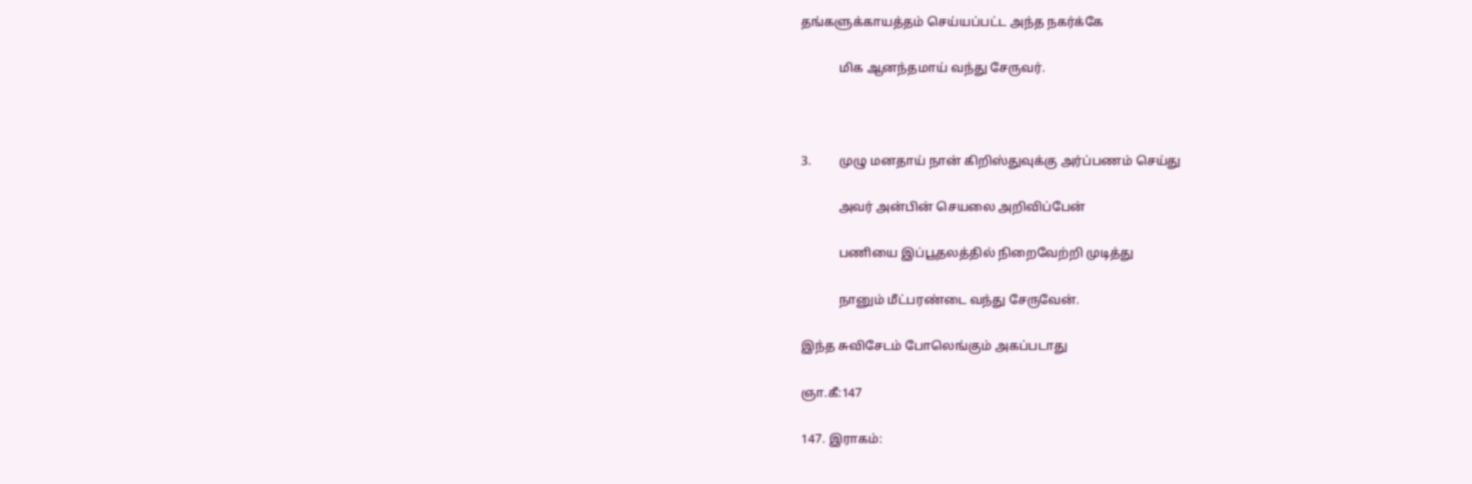தங்களுக்காயத்தம் செய்யப்பட்ட அந்த நகர்க்கே

            மிக ஆனந்தமாய் வந்து சேருவர்.



3.         முழு மனதாய் நான் கிறிஸ்துவுக்கு அர்ப்பணம் செய்து

            அவர் அன்பின் செயலை அறிவிப்பேன்

            பணியை இப்பூதலத்தில் நிறைவேற்றி முடித்து

            நானும் மீட்பரண்டை வந்து சேருவேன்.

இந்த சுவிசேடம் போலெங்கும் அகப்படாது

ஞா.கீ:147

147. இராகம்: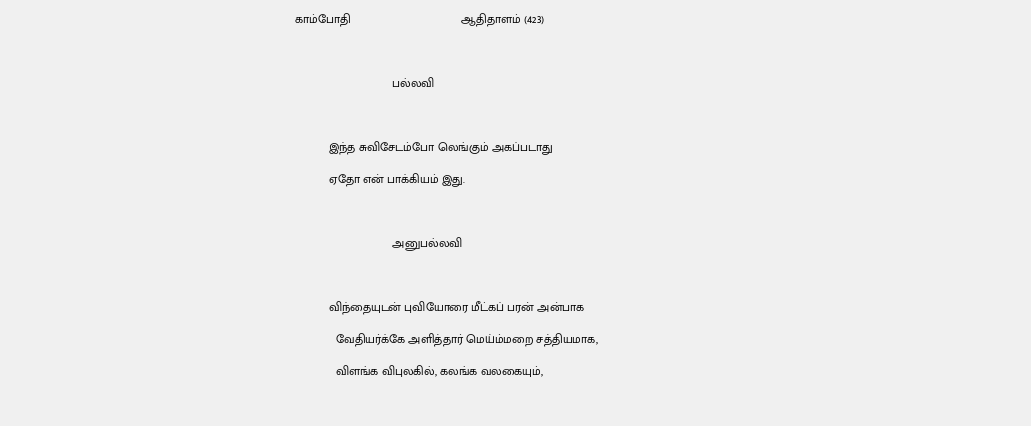காம்போதி                                 ஆதிதாளம் (423)



                             பல்லவி



          இந்த சுவிசேடம்போ லெங்கும் அகப்படாது

          ஏதோ என் பாக்கியம் இது.



                             அனுபல்லவி



          விந்தையுடன் புவியோரை மீட்கப் பரன் அன்பாக

            வேதியர்க்கே அளித்தார் மெய்ம்மறை சத்தியமாக,

            விளங்க விபுலகில், கலங்க வலகையும்,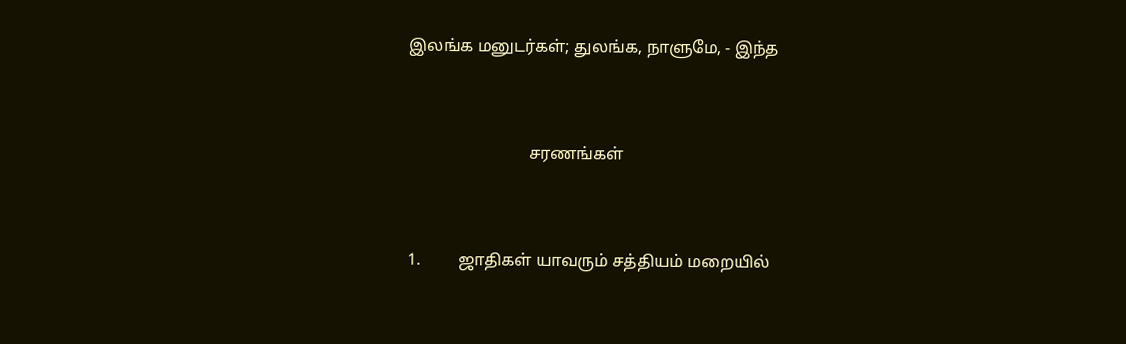இலங்க மனுடர்கள்; துலங்க, நாளுமே, - இந்த



                             சரணங்கள்



1.         ஜாதிகள் யாவரும் சத்தியம் மறையில்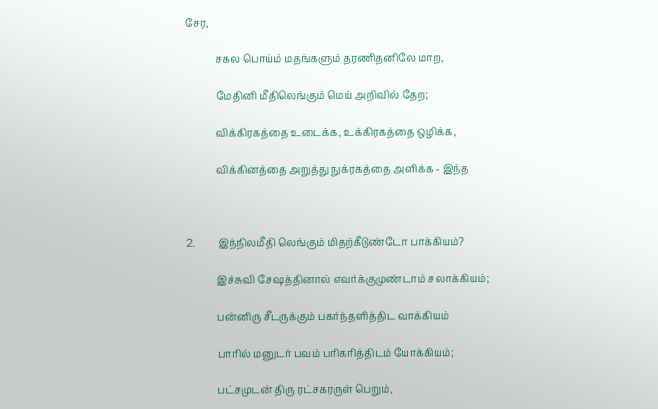சேர,

            சகல பொய்ம் மதங்களும் தரணிதனிலே மாற,

            மேதினி மீதிலெங்கும் மெய் அறிவில் தேற;

            விக்கிரகத்தை உடைக்க, உக்கிரகத்தை ஒழிக்க,

            விக்கினத்தை அறுத்து நுக்ரகத்தை அளிக்க - இந்த



2.         இந்நிலமீதி லெங்கும் மிதற்கீடுண்டோ பாக்கியம்?

            இச்சுவி சேஷத்தினால் எவர்க்குமுண்டாம் சலாக்கியம்;

            பன்னிரு சீடருக்கும் பகர்ந்தளித்திட வாக்கியம்

            பாரில் மனுடர் பவம் பரிகரித்திடம் யோக்கியம்;

            பட்சமுடன் திரு ரட்சகரருள் பெறும்,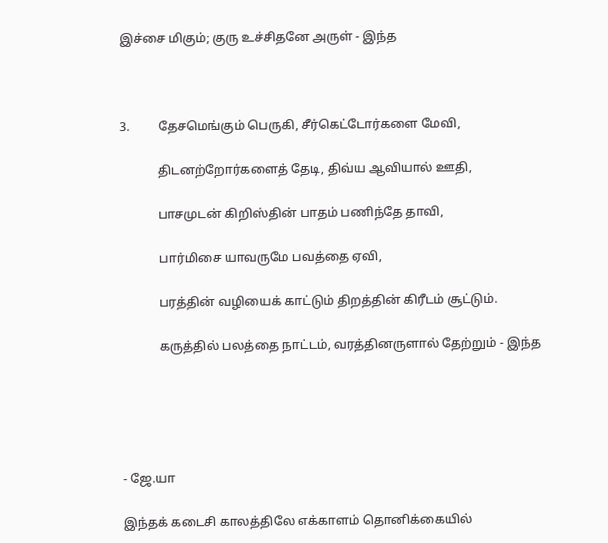இச்சை மிகும்; குரு உச்சிதனே அருள் - இந்த



3.         தேசமெங்கும் பெருகி, சீர்கெட்டோர்களை மேவி,

            திடனற்றோர்களைத் தேடி, திவ்ய ஆவியால் ஊதி,

            பாசமுடன் கிறிஸ்தின் பாதம் பணிந்தே தாவி,

            பார்மிசை யாவருமே பவத்தை ஏவி,

            பரத்தின் வழியைக் காட்டும் திறத்தின் கிரீடம் சூட்டும்.

            கருத்தில் பலத்தை நாட்டம், வரத்தினருளால் தேற்றும் - இந்த





- ஜே.யா

இந்தக் கடைசி காலத்திலே எக்காளம் தொனிக்கையில்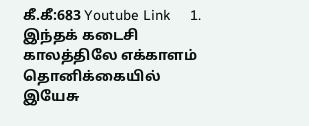கீ.கீ:683 Youtube Link     1.       இந்தக் கடைசி காலத்திலே எக்காளம் தொனிக்கையில்             இயேசு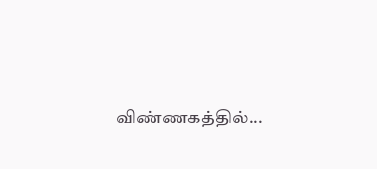விண்ணகத்தில்...